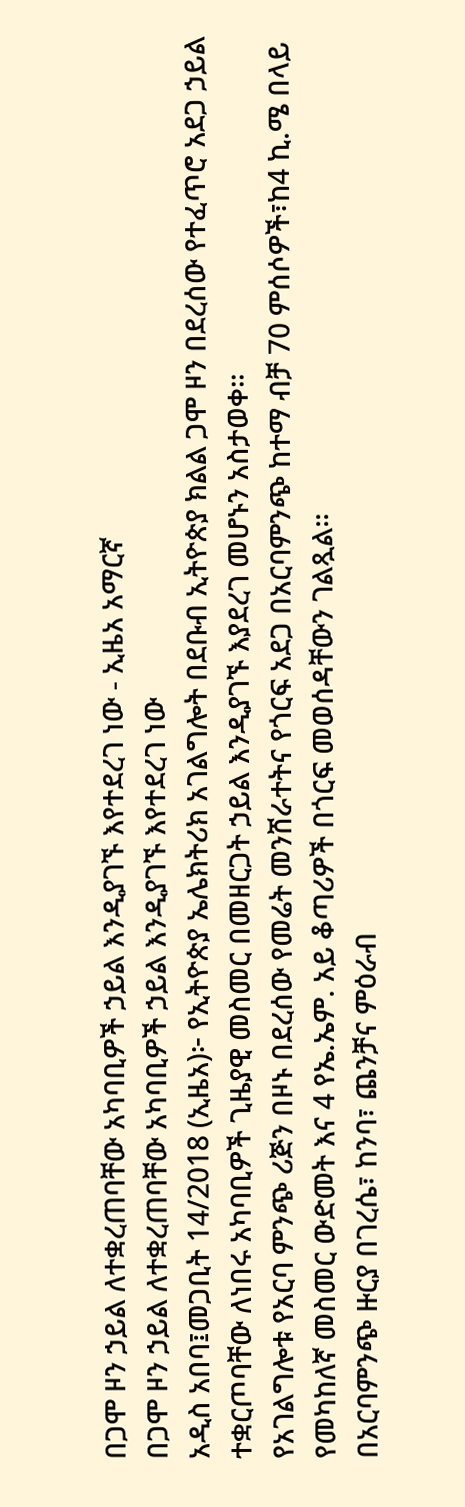በጋሞ ዞን ኃይል ለተቋረጠባቸው አካባቢዎች ኃይል እንዲያገኙ እየተደረገ ነው - ኢዜአ አማርኛ
በጋሞ ዞን ኃይል ለተቋረጠባቸው አካባቢዎች ኃይል እንዲያገኙ እየተደረገ ነው
አዲስ አበባ፤መጋቢት 14/2018 (ኢዜአ)፦ የኢትዮጵያ ኤሌክትሪክ አገልግሎት በደቡብ ኢትዮጵያ ክልል ጋሞ ዞን በደረሰው የተፈጥሮ አደጋ ኃይል ተቋርጦባቸው ለነበሩ አካባቢዎች ጊዜያዊ መስመር በመዘርጋት ኃይል እንዲያገኙ እያደረገ መሆኑን አስታወቀ፡፡
የአገልግሎቱ የአርባ ምንጭ ሪጅን በዞኑ በደረሰው የመሬት መንሸራተትና የጎርፍ አደጋ በአርባምንጭ ከተማ ብቻ 70 ምሰሶዎች፣ከ4 ኪ.ሜ በላይ የመካከለኛ መስመር ውድመት እና 4 የኤ.ኤም. አይ ቆጣሪዎች በጎርፍ መወሰዳቸውን ገልጿል።
በአርባምንጭ ዙርያ በገረሴ፣ ከንባ፣ ጨንቻና ምዕራብ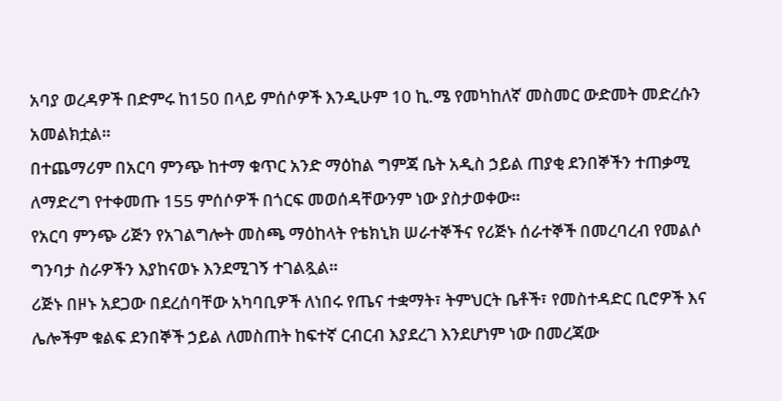አባያ ወረዳዎች በድምሩ ከ150 በላይ ምሰሶዎች እንዲሁም 10 ኪ.ሜ የመካከለኛ መስመር ውድመት መድረሱን አመልክቷል።
በተጨማሪም በአርባ ምንጭ ከተማ ቁጥር አንድ ማዕከል ግምጃ ቤት አዲስ ኃይል ጠያቂ ደንበኞችን ተጠቃሚ ለማድረግ የተቀመጡ 155 ምሰሶዎች በጎርፍ መወሰዳቸውንም ነው ያስታወቀው።
የአርባ ምንጭ ሪጅን የአገልግሎት መስጫ ማዕከላት የቴክኒክ ሠራተኞችና የሪጅኑ ሰራተኞች በመረባረብ የመልሶ ግንባታ ስራዎችን እያከናወኑ እንደሚገኝ ተገልጿል።
ሪጅኑ በዞኑ አደጋው በደረሰባቸው አካባቢዎች ለነበሩ የጤና ተቋማት፣ ትምህርት ቤቶች፣ የመስተዳድር ቢሮዎች እና ሌሎችም ቁልፍ ደንበኞች ኃይል ለመስጠት ከፍተኛ ርብርብ እያደረገ እንደሆነም ነው በመረጃው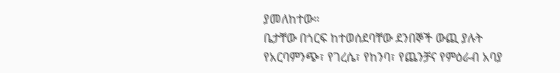ያመለከተው።
ቤታቸው በጎርፍ ከተወሰደባቸው ደንበኞች ውጪ ያሉት የአርባምንጭ፣ የገረሴ፣ የከንባ፣ የጨንቻና የምዕራብ አባያ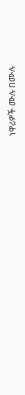ነዋሪዎች ሙሉ በሙሉ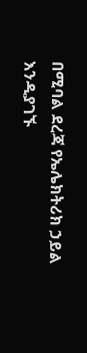በሚባል ደረጃ የኤሌክትሪክ ኃይል እንዲያገኙ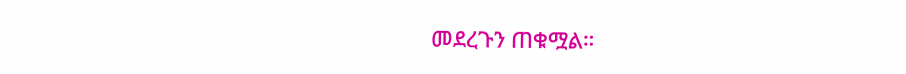መደረጉን ጠቁሟል።